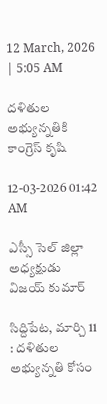12 March, 2026 | 5:05 AM

దళితుల అభ్యున్నతికి కాంగ్రెస్ కృషి

12-03-2026 01:42 AM

ఎస్సీ సెల్ జిల్లా అధ్యక్షుడు విజయ్ కుమార్

సిద్దిపేట, మార్చి 11 : దళితుల అభ్యున్నతి కోసం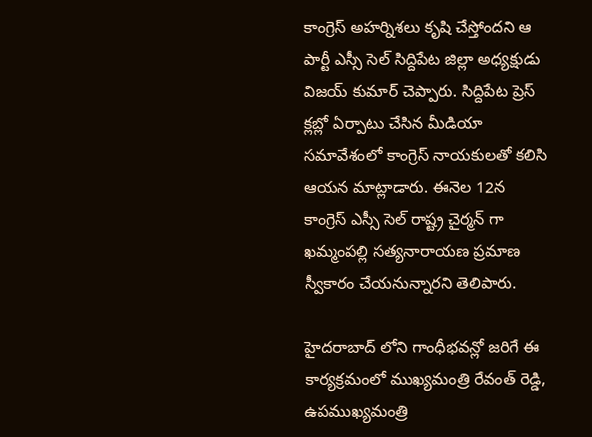కాంగ్రెస్ అహర్నిశలు కృషి చేస్తోందని ఆ పార్టీ ఎస్సీ సెల్ సిద్దిపేట జిల్లా అధ్యక్షుడు విజయ్ కుమార్ చెప్పారు. సిద్దిపేట ప్రెస్ క్లబ్లో ఏర్పాటు చేసిన మీడియా సమావేశంలో కాంగ్రెస్ నాయకులతో కలిసి ఆయన మాట్లాడారు. ఈనెల 12న కాంగ్రెస్ ఎస్సీ సెల్ రాష్ట్ర చైర్మన్ గా ఖమ్మంపల్లి సత్యనారాయణ ప్రమాణ స్వీకారం చేయనున్నారని తెలిపారు.

హైదరాబాద్ లోని గాంధీభవన్లో జరిగే ఈ కార్యక్రమంలో ముఖ్యమంత్రి రేవంత్ రెడ్డి, ఉపముఖ్యమంత్రి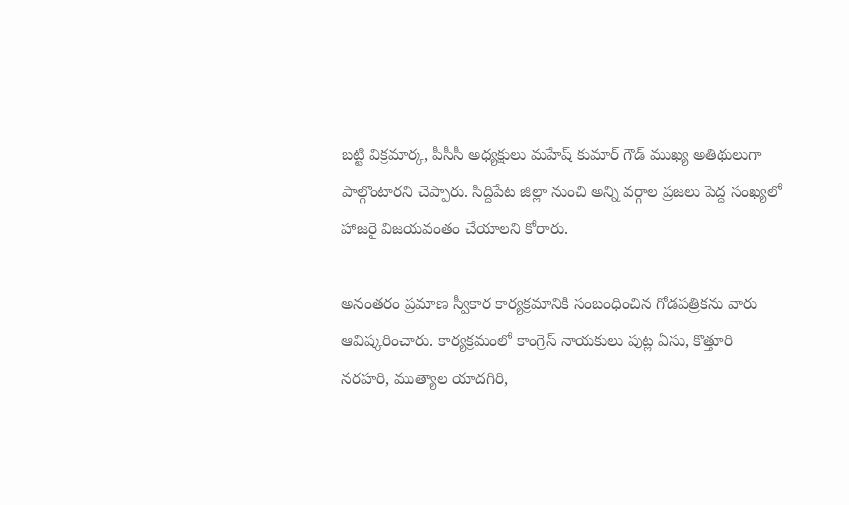బట్టి విక్రమార్క, పీసీసీ అధ్యక్షులు మహేష్ కుమార్ గౌడ్ ముఖ్య అతిథులుగా పాల్గొంటారని చెప్పారు. సిద్దిపేట జిల్లా నుంచి అన్ని వర్గాల ప్రజలు పెద్ద సంఖ్యలో హాజరై విజయవంతం చేయాలని కోరారు.

అనంతరం ప్రమాణ స్వీకార కార్యక్రమానికి సంబంధించిన గోడపత్రికను వారు ఆవిష్కరించారు. కార్యక్రమంలో కాంగ్రెస్ నాయకులు పుట్ల ఏసు, కొత్తూరి నరహరి, ముత్యాల యాదగిరి,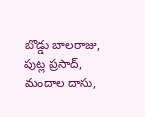బొడ్డు బాలరాజు, పుట్ల ప్రసాద్, మందాల దాసు,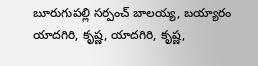బూరుగుపల్లి సర్పంచ్ బాలయ్య, బయ్యారం యాదగిరి, కృష్ణ, యాదగిరి, కృష్ణ,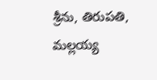శ్రీను, తిరుపతి, మల్లయ్య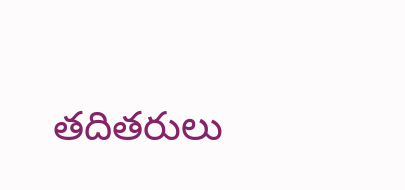తదితరులు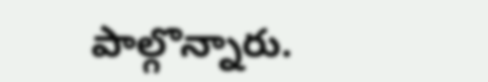పాల్గొన్నారు.